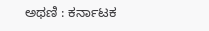ಅಥಣಿ : ಕರ್ನಾಟಕ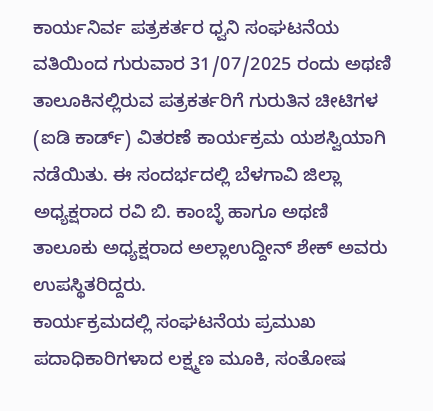ಕಾರ್ಯನಿರ್ವ ಪತ್ರಕರ್ತರ ಧ್ವನಿ ಸಂಘಟನೆಯ ವತಿಯಿಂದ ಗುರುವಾರ 31/07/2025 ರಂದು ಅಥಣಿ ತಾಲೂಕಿನಲ್ಲಿರುವ ಪತ್ರಕರ್ತರಿಗೆ ಗುರುತಿನ ಚೀಟಿಗಳ (ಐಡಿ ಕಾರ್ಡ್) ವಿತರಣೆ ಕಾರ್ಯಕ್ರಮ ಯಶಸ್ವಿಯಾಗಿ ನಡೆಯಿತು. ಈ ಸಂದರ್ಭದಲ್ಲಿ ಬೆಳಗಾವಿ ಜಿಲ್ಲಾ ಅಧ್ಯಕ್ಷರಾದ ರವಿ ಬಿ. ಕಾಂಬ್ಳೆ ಹಾಗೂ ಅಥಣಿ ತಾಲೂಕು ಅಧ್ಯಕ್ಷರಾದ ಅಲ್ಲಾಉದ್ದೀನ್ ಶೇಕ್ ಅವರು ಉಪಸ್ಥಿತರಿದ್ದರು.
ಕಾರ್ಯಕ್ರಮದಲ್ಲಿ ಸಂಘಟನೆಯ ಪ್ರಮುಖ ಪದಾಧಿಕಾರಿಗಳಾದ ಲಕ್ಷ್ಮಣ ಮೂಕಿ, ಸಂತೋಷ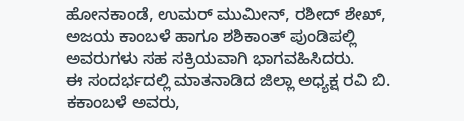ಹೋನಕಾಂಡೆ, ಉಮರ್ ಮುಮೀನ್, ರಶೀದ್ ಶೇಖ್, ಅಜಯ ಕಾಂಬಳೆ ಹಾಗೂ ಶಶಿಕಾಂತ್ ಪುಂಡಿಪಲ್ಲಿ
ಅವರುಗಳು ಸಹ ಸಕ್ರಿಯವಾಗಿ ಭಾಗವಹಿಸಿದರು.
ಈ ಸಂದರ್ಭದಲ್ಲಿ ಮಾತನಾಡಿದ ಜಿಲ್ಲಾ ಅಧ್ಯಕ್ಷ ರವಿ ಬಿ. ಕಕಾಂಬಳೆ ಅವರು,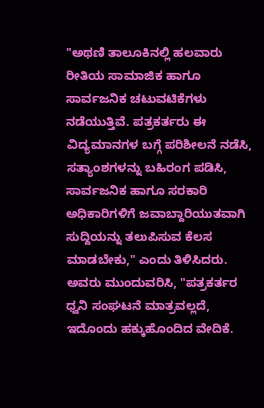"ಅಥಣಿ ತಾಲೂಕಿನಲ್ಲಿ ಹಲವಾರು ರೀತಿಯ ಸಾಮಾಜಿಕ ಹಾಗೂ ಸಾರ್ವಜನಿಕ ಚಟುವಟಿಕೆಗಳು ನಡೆಯುತ್ತಿವೆ. ಪತ್ರಕರ್ತರು ಈ ವಿದ್ಯಮಾನಗಳ ಬಗ್ಗೆ ಪರಿಶೀಲನೆ ನಡೆಸಿ, ಸತ್ಯಾಂಶಗಳನ್ನು ಬಹಿರಂಗ ಪಡಿಸಿ, ಸಾರ್ವಜನಿಕ ಹಾಗೂ ಸರಕಾರಿ ಅಧಿಕಾರಿಗಳಿಗೆ ಜವಾಬ್ದಾರಿಯುತವಾಗಿ ಸುದ್ದಿಯನ್ನು ತಲುಪಿಸುವ ಕೆಲಸ ಮಾಡಬೇಕು," ಎಂದು ತಿಳಿಸಿದರು.
ಅವರು ಮುಂದುವರಿಸಿ, "ಪತ್ರಕರ್ತರ ಧ್ವನಿ ಸಂಘಟನೆ ಮಾತ್ರವಲ್ಲದೆ, ಇದೊಂದು ಹಕ್ಕುಹೊಂದಿದ ವೇದಿಕೆ.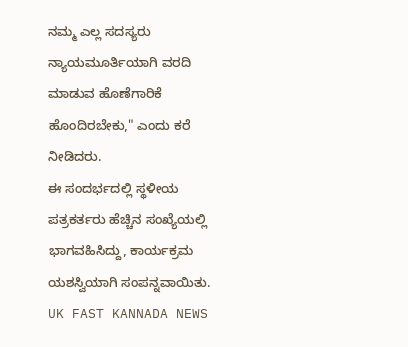ನಮ್ಮ ಎಲ್ಲ ಸದಸ್ಯರು ನ್ಯಾಯಮೂರ್ತಿಯಾಗಿ ವರದಿ ಮಾಡುವ ಹೊಣೆಗಾರಿಕೆ ಹೊಂದಿರಬೇಕು," ಎಂದು ಕರೆ ನೀಡಿದರು.
ಈ ಸಂದರ್ಭದಲ್ಲಿ ಸ್ಥಳೀಯ ಪತ್ರಕರ್ತರು ಹೆಚ್ಚಿನ ಸಂಖ್ಯೆಯಲ್ಲಿ ಭಾಗವಹಿಸಿದ್ದು, ಕಾರ್ಯಕ್ರಮ ಯಶಸ್ವಿಯಾಗಿ ಸಂಪನ್ನವಾಯಿತು.
UK FAST KANNADA NEWS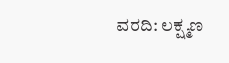ವರದಿ: ಲಕ್ಷ್ಮಣ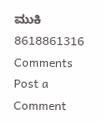ಮುಕಿ 8618861316
Comments
Post a Comment